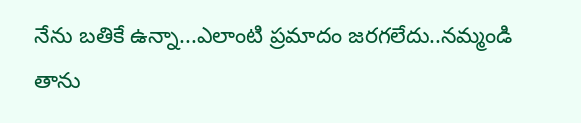నేను బతికే ఉన్నా...ఎలాంటి ప్రమాదం జరగలేదు..నమ్మండి
తాను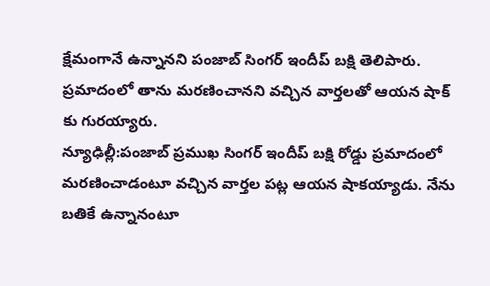క్షేమంగానే ఉన్నానని పంజాబ్ సింగర్ ఇందీప్ బక్షి తెలిపారు. ప్రమాదంలో తాను మరణించానని వచ్చిన వార్తలతో ఆయన షాక్ కు గురయ్యారు.
న్యూఢిల్లీ:పంజాబ్ ప్రముఖ సింగర్ ఇందీప్ బక్షి రోడ్డు ప్రమాదంలో మరణించాడంటూ వచ్చిన వార్తల పట్ల ఆయన షాకయ్యాడు. నేను బతికే ఉన్నానంటూ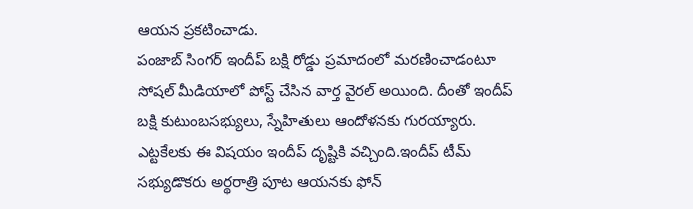ఆయన ప్రకటించాడు.
పంజాబ్ సింగర్ ఇందీప్ బక్షి రోడ్డు ప్రమాదంలో మరణించాడంటూ సోషల్ మీడియాలో పోస్ట్ చేసిన వార్త వైరల్ అయింది. దీంతో ఇందీప్ బక్షి కుటుంబసభ్యులు, స్నేహితులు ఆందోళనకు గురయ్యారు.
ఎట్టకేలకు ఈ విషయం ఇందీప్ దృష్టికి వచ్చింది.ఇందీప్ టీమ్ సభ్యుడొకరు అర్థరాత్రి పూట ఆయనకు ఫోన్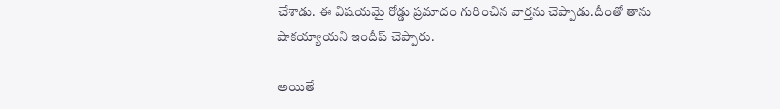చేశాడు. ఈ విషయమై రోడ్డు ప్రమాదం గురించిన వార్తను చెప్పాడు.దీంతో తాను షాకయ్యాయని ఇందీప్ చెప్పారు.

అయితే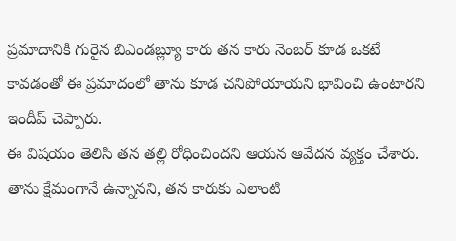ప్రమాదానికి గురైన బిఎండబ్ల్యూ కారు తన కారు నెంబర్ కూడ ఒకటే కావడంతో ఈ ప్రమాదంలో తాను కూడ చనిపోయాయని భావించి ఉంటారని ఇందీప్ చెప్పారు.
ఈ విషయం తెలిసి తన తల్లి రోధించిందని ఆయన ఆవేదన వ్యక్తం చేశారు. తాను క్షేమంగానే ఉన్నానని, తన కారుకు ఎలాంటి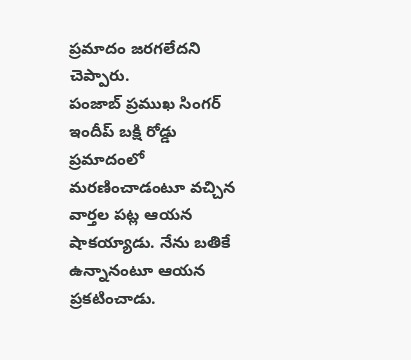ప్రమాదం జరగలేదని చెప్పారు.
పంజాబ్ ప్రముఖ సింగర్ ఇందీప్ బక్షి రోడ్డు ప్రమాదంలో మరణించాడంటూ వచ్చిన వార్తల పట్ల ఆయన షాకయ్యాడు. నేను బతికే ఉన్నానంటూ ఆయన ప్రకటించాడు.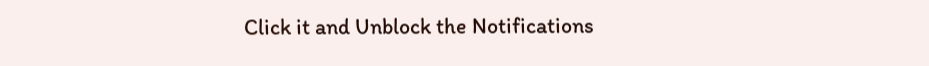Click it and Unblock the Notifications